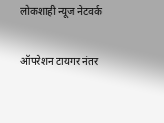लोकशाही न्यूज नेटवर्क

ऑपरेशन टायगर नंतर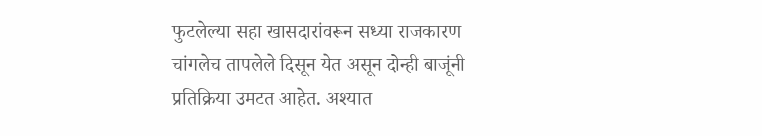फुटलेल्या सहा खासदारांवरून सध्या राजकारण चांगलेच तापलेले दिसून येत असून दोन्ही बाजूंनी प्रतिक्रिया उमटत आहेत. अश्यात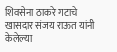शिवसेना ठाकरे गटाचे खासदार संजय राऊत यांनी केलेल्या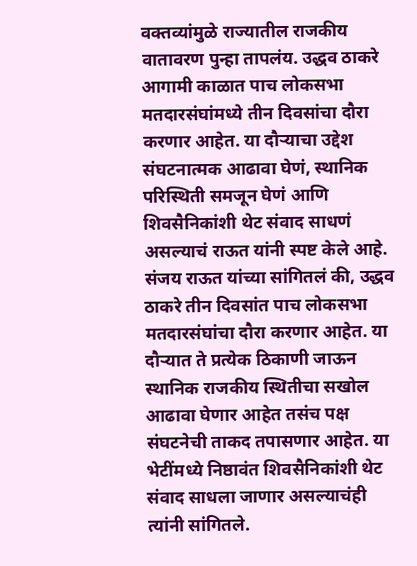वक्तव्यांमुळे राज्यातील राजकीय वातावरण पुन्हा तापलंय. उद्धव ठाकरे आगामी काळात पाच लोकसभा मतदारसंघांमध्ये तीन दिवसांचा दौरा करणार आहेत. या दौऱ्याचा उद्देश संघटनात्मक आढावा घेणं, स्थानिक परिस्थिती समजून घेणं आणि शिवसैनिकांशी थेट संवाद साधणं असल्याचं राऊत यांनी स्पष्ट केले आहे.
संजय राऊत यांच्या सांगितलं की, उद्धव ठाकरे तीन दिवसांत पाच लोकसभा मतदारसंघांचा दौरा करणार आहेत. या दौऱ्यात ते प्रत्येक ठिकाणी जाऊन स्थानिक राजकीय स्थितीचा सखोल आढावा घेणार आहेत तसंच पक्ष संघटनेची ताकद तपासणार आहेत. या भेटींमध्ये निष्ठावंत शिवसैनिकांशी थेट संवाद साधला जाणार असल्याचंही त्यांनी सांगितले.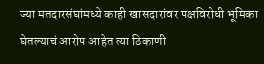ज्या मतदारसंघांमध्ये काही खासदारांवर पक्षविरोधी भूमिका घेतल्याचं आरोप आहेत त्या ठिकाणी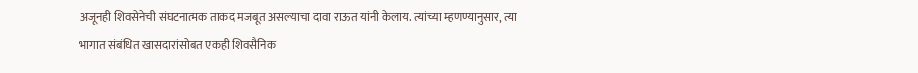अजूनही शिवसेनेची संघटनात्मक ताकद मजबूत असल्याचा दावा राऊत यांनी केलाय. त्यांच्या म्हणण्यानुसार, त्या भागात संबंधित खासदारांसोबत एकही शिवसैनिक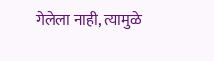गेलेला नाही, त्यामुळे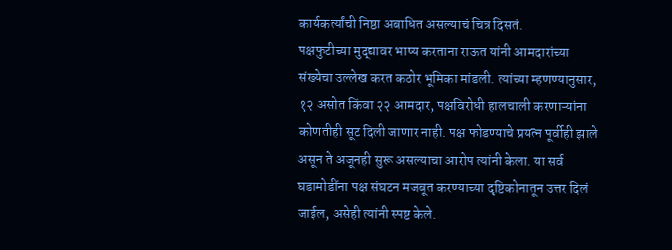कार्यकर्त्यांची निष्ठा अबाधित असल्याचं चित्र दिसतं.
पक्षफुटीच्या मुद्द्यावर भाष्य करताना राऊत यांनी आमदारांच्या संख्येचा उल्लेख करत कठोर भूमिका मांडली. त्यांच्या म्हणण्यानुसार, १२ असोत किंवा २२ आमदार, पक्षविरोधी हालचाली करणाऱ्यांना कोणतीही सूट दिली जाणार नाही. पक्ष फोडण्याचे प्रयत्न पूर्वीही झाले असून ते अजूनही सुरू असल्याचा आरोप त्यांनी केला. या सर्व घडामोडींना पक्ष संघटन मजबूत करण्याच्या दृष्टिकोनातून उत्तर दिलं जाईल, असेही त्यांनी स्पष्ट केले.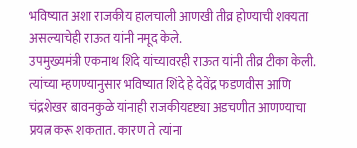भविष्यात अशा राजकीय हालचाली आणखी तीव्र होण्याची शक्यता असल्याचेही राऊत यांनी नमूद केले.
उपमुख्यमंत्री एकनाथ शिंदे यांच्यावरही राऊत यांनी तीव्र टीका केली. त्यांच्या म्हणण्यानुसार भविष्यात शिंदे हे देवेंद्र फडणवीस आणि चंद्रशेखर बावनकुळे यांनाही राजकीयदृष्ट्या अडचणीत आणण्याचा प्रयत्न करू शकतात. कारण ते त्यांना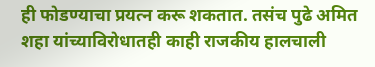ही फोडण्याचा प्रयत्न करू शकतात. तसंच पुढे अमित शहा यांच्याविरोधातही काही राजकीय हालचाली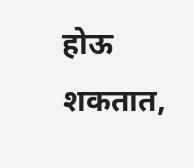होऊ शकतात,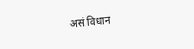असं विधान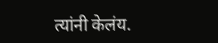त्यांनी केलंय.